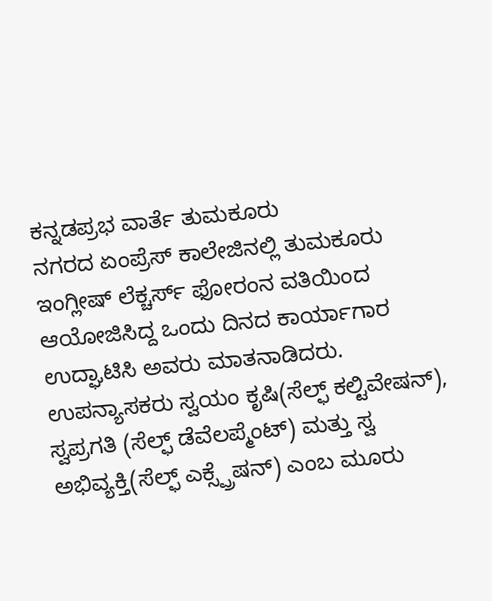ಕನ್ನಡಪ್ರಭ ವಾರ್ತೆ ತುಮಕೂರು
ನಗರದ ಏಂಪ್ರೆಸ್ ಕಾಲೇಜಿನಲ್ಲಿ ತುಮಕೂರು ಇಂಗ್ಲೀಷ್ ಲೆಕ್ಚರ್ಸ್ ಫೋರಂನ ವತಿಯಿಂದ ಆಯೋಜಿಸಿದ್ದ ಒಂದು ದಿನದ ಕಾರ್ಯಾಗಾರ ಉದ್ಘಾಟಿಸಿ ಅವರು ಮಾತನಾಡಿದರು.
ಉಪನ್ಯಾಸಕರು ಸ್ವಯಂ ಕೃಷಿ(ಸೆಲ್ಫ್ ಕಲ್ಟಿವೇಷನ್), ಸ್ವಪ್ರಗತಿ (ಸೆಲ್ಫ್ ಡೆವೆಲಪ್ಮೆಂಟ್) ಮತ್ತು ಸ್ವ ಅಭಿವ್ಯಕ್ತಿ(ಸೆಲ್ಫ್ ಎಕ್ಸ್ಪ್ರೆಷನ್) ಎಂಬ ಮೂರು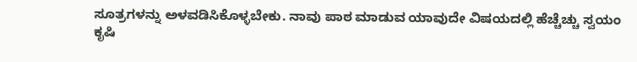ಸೂತ್ರಗಳನ್ನು ಅಳವಡಿಸಿಕೊಳ್ಳಬೇಕು. ನಾವು ಪಾಠ ಮಾಡುವ ಯಾವುದೇ ವಿಷಯದಲ್ಲಿ ಹೆಚ್ಚೆಚ್ಚು ಸ್ವಯಂ ಕೃಷಿ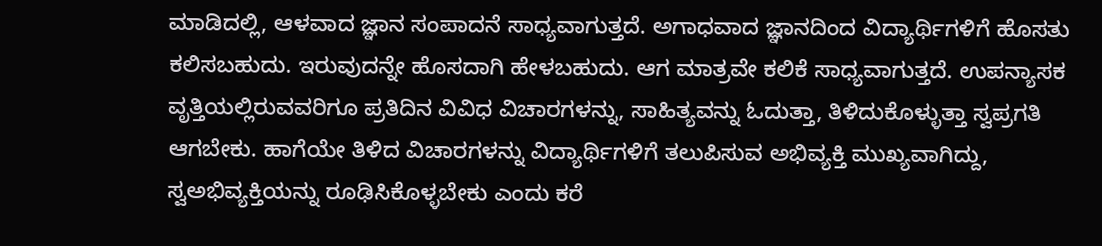ಮಾಡಿದಲ್ಲಿ, ಆಳವಾದ ಜ್ಞಾನ ಸಂಪಾದನೆ ಸಾಧ್ಯವಾಗುತ್ತದೆ. ಅಗಾಧವಾದ ಜ್ಞಾನದಿಂದ ವಿದ್ಯಾರ್ಥಿಗಳಿಗೆ ಹೊಸತು ಕಲಿಸಬಹುದು. ಇರುವುದನ್ನೇ ಹೊಸದಾಗಿ ಹೇಳಬಹುದು. ಆಗ ಮಾತ್ರವೇ ಕಲಿಕೆ ಸಾಧ್ಯವಾಗುತ್ತದೆ. ಉಪನ್ಯಾಸಕ ವೃತ್ತಿಯಲ್ಲಿರುವವರಿಗೂ ಪ್ರತಿದಿನ ವಿವಿಧ ವಿಚಾರಗಳನ್ನು, ಸಾಹಿತ್ಯವನ್ನು ಓದುತ್ತಾ, ತಿಳಿದುಕೊಳ್ಳುತ್ತಾ ಸ್ವಪ್ರಗತಿ ಆಗಬೇಕು. ಹಾಗೆಯೇ ತಿಳಿದ ವಿಚಾರಗಳನ್ನು ವಿದ್ಯಾರ್ಥಿಗಳಿಗೆ ತಲುಪಿಸುವ ಅಭಿವ್ಯಕ್ತಿ ಮುಖ್ಯವಾಗಿದ್ದು, ಸ್ವಅಭಿವ್ಯಕ್ತಿಯನ್ನು ರೂಢಿಸಿಕೊಳ್ಳಬೇಕು ಎಂದು ಕರೆ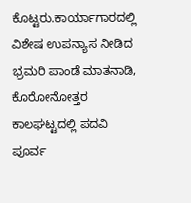ಕೊಟ್ಟರು.ಕಾರ್ಯಾಗಾರದಲ್ಲಿ ವಿಶೇಷ ಉಪನ್ಯಾಸ ನೀಡಿದ ಭ್ರಮರಿ ಪಾಂಡೆ ಮಾತನಾಡಿ, ಕೊರೋನೋತ್ತರ ಕಾಲಘಟ್ಟದಲ್ಲಿ ಪದವಿ ಪೂರ್ವ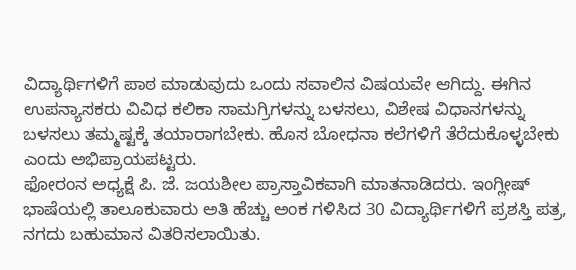ವಿದ್ಯಾರ್ಥಿಗಳಿಗೆ ಪಾಠ ಮಾಡುವುದು ಒಂದು ಸವಾಲಿನ ವಿಷಯವೇ ಆಗಿದ್ದು. ಈಗಿನ ಉಪನ್ಯಾಸಕರು ವಿವಿಧ ಕಲಿಕಾ ಸಾಮಗ್ರಿಗಳನ್ನು ಬಳಸಲು, ವಿಶೇಷ ವಿಧಾನಗಳನ್ನು ಬಳಸಲು ತಮ್ಮಷ್ಟಕ್ಕೆ ತಯಾರಾಗಬೇಕು. ಹೊಸ ಬೋಧನಾ ಕಲೆಗಳಿಗೆ ತೆರೆದುಕೊಳ್ಳಬೇಕು ಎಂದು ಅಭಿಪ್ರಾಯಪಟ್ಟರು.
ಫೋರಂನ ಅಧ್ಯಕ್ಷೆ ಪಿ. ಜೆ. ಜಯಶೀಲ ಪ್ರಾಸ್ತಾವಿಕವಾಗಿ ಮಾತನಾಡಿದರು. ಇಂಗ್ಲೀಷ್ ಭಾಷೆಯಲ್ಲಿ ತಾಲೂಕುವಾರು ಅತಿ ಹೆಚ್ಚು ಅಂಕ ಗಳಿಸಿದ 30 ವಿದ್ಯಾರ್ಥಿಗಳಿಗೆ ಪ್ರಶಸ್ತಿ ಪತ್ರ, ನಗದು ಬಹುಮಾನ ವಿತರಿಸಲಾಯಿತು.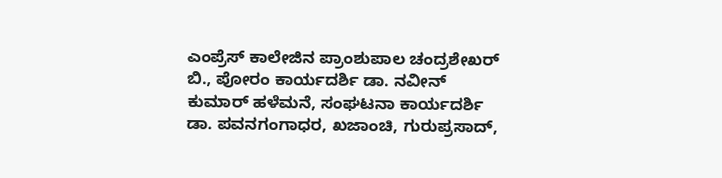ಎಂಪ್ರೆಸ್ ಕಾಲೇಜಿನ ಪ್ರಾಂಶುಪಾಲ ಚಂದ್ರಶೇಖರ್ ಬಿ., ಪೋರಂ ಕಾರ್ಯದರ್ಶಿ ಡಾ. ನವೀನ್ ಕುಮಾರ್ ಹಳೆಮನೆ, ಸಂಘಟನಾ ಕಾರ್ಯದರ್ಶಿ ಡಾ. ಪವನಗಂಗಾಧರ, ಖಜಾಂಚಿ, ಗುರುಪ್ರಸಾದ್,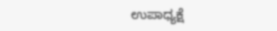ಉಪಾಧ್ಯಕ್ಷೆ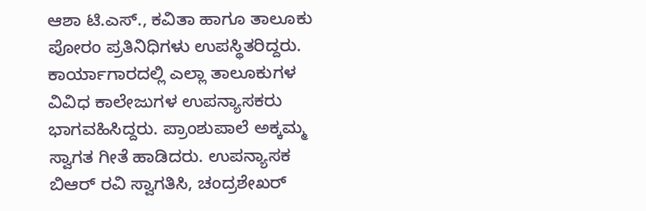ಆಶಾ ಟಿ.ಎಸ್., ಕವಿತಾ ಹಾಗೂ ತಾಲೂಕು ಪೋರಂ ಪ್ರತಿನಿಧಿಗಳು ಉಪಸ್ಥಿತರಿದ್ದರು. ಕಾರ್ಯಾಗಾರದಲ್ಲಿ ಎಲ್ಲಾ ತಾಲೂಕುಗಳ ವಿವಿಧ ಕಾಲೇಜುಗಳ ಉಪನ್ಯಾಸಕರು ಭಾಗವಹಿಸಿದ್ದರು. ಪ್ರಾಂಶುಪಾಲೆ ಅಕ್ಕಮ್ಮ ಸ್ವಾಗತ ಗೀತೆ ಹಾಡಿದರು. ಉಪನ್ಯಾಸಕ ಬಿಆರ್ ರವಿ ಸ್ವಾಗತಿಸಿ, ಚಂದ್ರಶೇಖರ್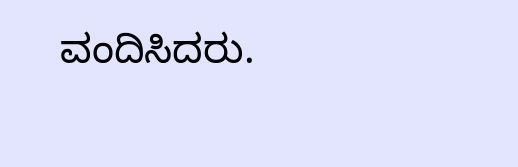ವಂದಿಸಿದರು.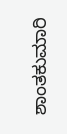ಶಾಂತಕುಮಾರಿ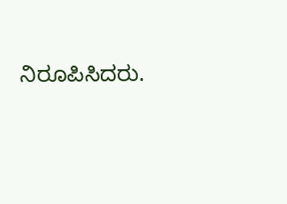ನಿರೂಪಿಸಿದರು.